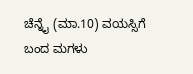ಚೆನ್ನೈ (ಮಾ.10) ವಯಸ್ಸಿಗೆ ಬಂದ ಮಗಳು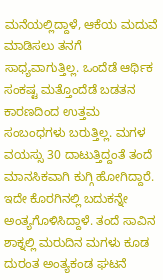ಮನೆಯಲ್ಲಿದ್ದಾಳೆ, ಆಕೆಯ ಮದುವೆ ಮಾಡಿಸಲು ತನಗೆ ಸಾಧ್ಯವಾಗುತ್ತಿಲ್ಲ. ಒಂದೆಡೆ ಆರ್ಥಿಕ ಸಂಕಷ್ಟ ಮತ್ತೊಂದೆಡೆ ಬಡತನ ಕಾರಣದಿಂದ ಉತ್ತಮ ಸಂಬಂಧಗಳು ಬರುತ್ತಿಲ್ಲ. ಮಗಳ ವಯಸ್ಸು 30 ದಾಟುತ್ತಿದ್ದಂತೆ ತಂದೆ ಮಾನಸಿಕವಾಗಿ ಕುಗ್ಗಿ ಹೋಗಿದ್ದಾರೆ. ಇದೇ ಕೊರಗಿನಲ್ಲಿ ಬದುಕನ್ನೇ ಅಂತ್ಯಗೊಳಿಸಿದ್ದಾಳೆ. ತಂದೆ ಸಾವಿನ ಶಾಕ್ನಲ್ಲಿ ಮರುದಿನ ಮಗಳು ಕೂಡ ದುರಂತ ಅಂತ್ಯಕಂಡ ಘಟನೆ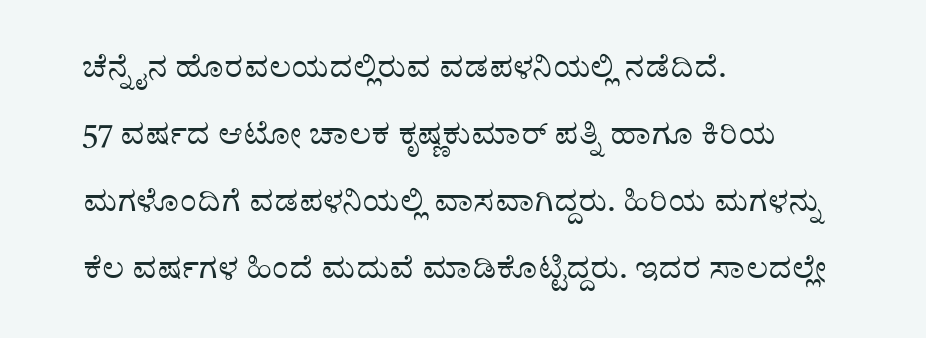ಚೆನ್ನೈನ ಹೊರವಲಯದಲ್ಲಿರುವ ವಡಪಳನಿಯಲ್ಲಿ ನಡೆದಿದೆ.
57 ವರ್ಷದ ಆಟೋ ಚಾಲಕ ಕೃಷ್ಣಕುಮಾರ್ ಪತ್ನಿ ಹಾಗೂ ಕಿರಿಯ ಮಗಳೊಂದಿಗೆ ವಡಪಳನಿಯಲ್ಲಿ ವಾಸವಾಗಿದ್ದರು. ಹಿರಿಯ ಮಗಳನ್ನು ಕೆಲ ವರ್ಷಗಳ ಹಿಂದೆ ಮದುವೆ ಮಾಡಿಕೊಟ್ಟಿದ್ದರು. ಇದರ ಸಾಲದಲ್ಲೇ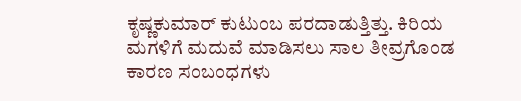ಕೃಷ್ಣಕುಮಾರ್ ಕುಟುಂಬ ಪರದಾಡುತ್ತಿತ್ತು. ಕಿರಿಯ ಮಗಳಿಗೆ ಮದುವೆ ಮಾಡಿಸಲು ಸಾಲ ತೀವ್ರಗೊಂಡ ಕಾರಣ ಸಂಬಂಧಗಳು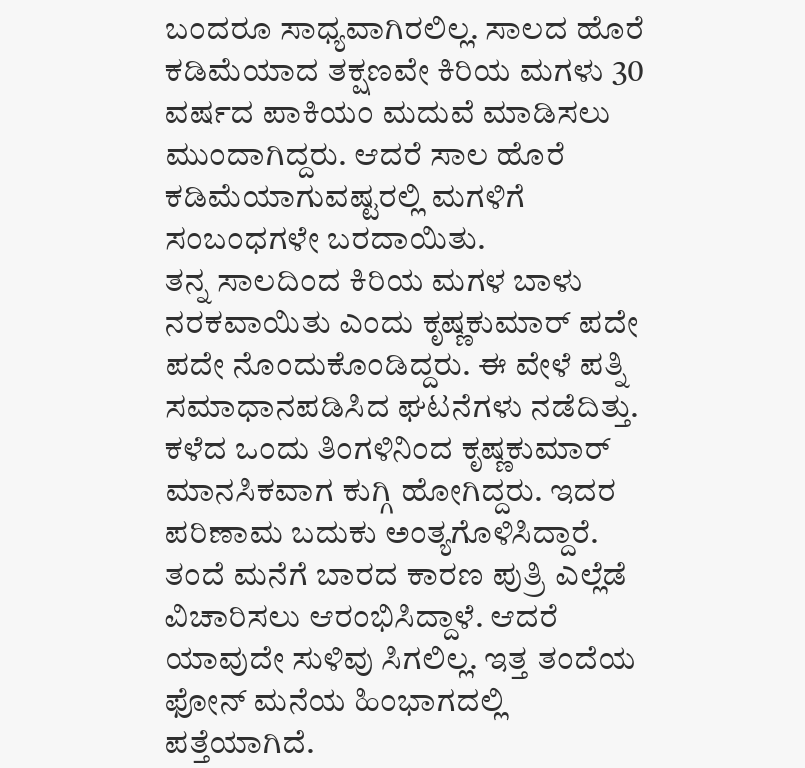ಬಂದರೂ ಸಾಧ್ಯವಾಗಿರಲಿಲ್ಲ. ಸಾಲದ ಹೊರೆ ಕಡಿಮೆಯಾದ ತಕ್ಷಣವೇ ಕಿರಿಯ ಮಗಳು 30 ವರ್ಷದ ಪಾಕಿಯಂ ಮದುವೆ ಮಾಡಿಸಲು ಮುಂದಾಗಿದ್ದರು. ಆದರೆ ಸಾಲ ಹೊರೆ ಕಡಿಮೆಯಾಗುವಷ್ಟರಲ್ಲಿ ಮಗಳಿಗೆ ಸಂಬಂಧಗಳೇ ಬರದಾಯಿತು.
ತನ್ನ ಸಾಲದಿಂದ ಕಿರಿಯ ಮಗಳ ಬಾಳು ನರಕವಾಯಿತು ಎಂದು ಕೃಷ್ಣಕುಮಾರ್ ಪದೇ ಪದೇ ನೊಂದುಕೊಂಡಿದ್ದರು. ಈ ವೇಳೆ ಪತ್ನಿ ಸಮಾಧಾನಪಡಿಸಿದ ಘಟನೆಗಳು ನಡೆದಿತ್ತು. ಕಳೆದ ಒಂದು ತಿಂಗಳಿನಿಂದ ಕೃಷ್ಣಕುಮಾರ್ ಮಾನಸಿಕವಾಗ ಕುಗ್ಗಿ ಹೋಗಿದ್ದರು. ಇದರ ಪರಿಣಾಮ ಬದುಕು ಅಂತ್ಯಗೊಳಿಸಿದ್ದಾರೆ. ತಂದೆ ಮನೆಗೆ ಬಾರದ ಕಾರಣ ಪುತ್ರಿ ಎಲ್ಲೆಡೆ ವಿಚಾರಿಸಲು ಆರಂಭಿಸಿದ್ದಾಳೆ. ಆದರೆ ಯಾವುದೇ ಸುಳಿವು ಸಿಗಲಿಲ್ಲ. ಇತ್ತ ತಂದೆಯ ಫೋನ್ ಮನೆಯ ಹಿಂಭಾಗದಲ್ಲಿ ಪತ್ತೆಯಾಗಿದೆ.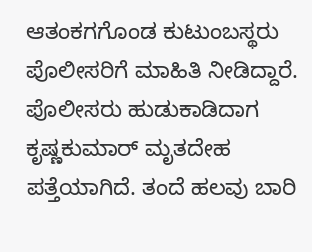ಆತಂಕಗಗೊಂಡ ಕುಟುಂಬಸ್ಥರು ಪೊಲೀಸರಿಗೆ ಮಾಹಿತಿ ನೀಡಿದ್ದಾರೆ.
ಪೊಲೀಸರು ಹುಡುಕಾಡಿದಾಗ ಕೃಷ್ಣಕುಮಾರ್ ಮೃತದೇಹ ಪತ್ತೆಯಾಗಿದೆ. ತಂದೆ ಹಲವು ಬಾರಿ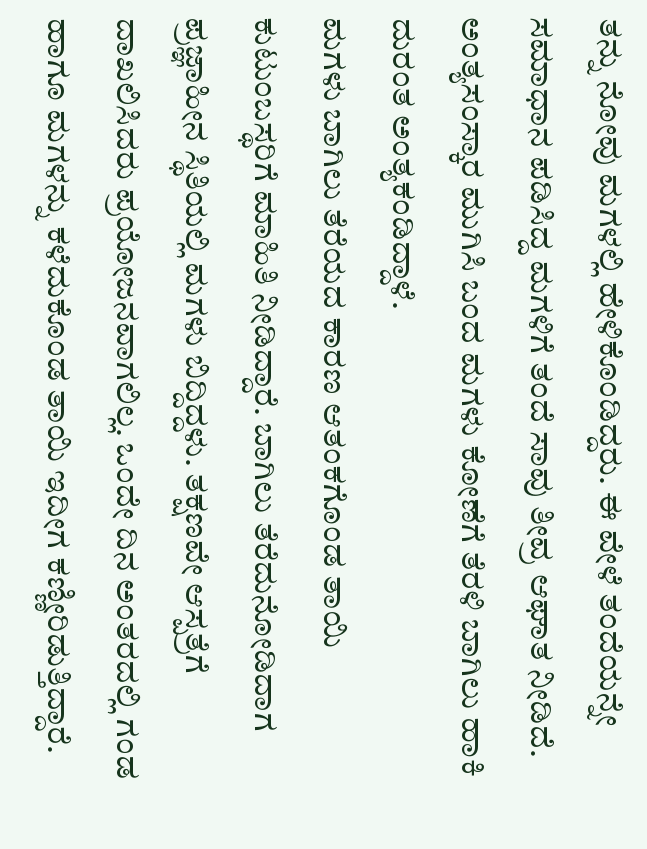ತನ್ನು ನೋವು ಮಗಳಲ್ಲಿ ಹೇಳಿಕೊಂಡಿದ್ದರು. ಈ ವೇಳೆ ತಂದೆಯನ್ನೇ ಸಮಾಧಾನ ಪಡಿಸಿದ್ದ ಮಗಳಿಗೆ ತಂದೆ ಸಾವು ತೀವ್ರ ಆಘಾತ ನೀಡಿದೆ. ಅಂತ್ಯಸಂಸ್ಕಾರ ಮುಗಿಸಿ ಬಂದ ಮಗಳು ಕೋಣೆಗೆ ತೆರಳಿ ಬಾಗಿಲು ಹಾಕಿ ದುರಂತ ಅಂತ್ಯಕಂಡಿದ್ದಾಳೆ.
ಮಗಳು ಬಾಗಿಲು ತೆರೆಯದ ಕಾರಣ ಆತಂಕಗೊಂಡ ತಾಯಿ ಕುಟುಂಬಸ್ಥರಿಗೆ ಮಾಹಿತಿ ನೀಡಿದ್ದಾರೆ. ಬಾಗಿಲು ತೆರೆದುನೋಡಿದಾಗ ಪ್ರಜ್ಞಾಹೀನ ಸ್ಥಿತಿಯಲ್ಲಿ ಮಗಳು ಬಿದ್ದಿದ್ದಳು. ತಕ್ಷಣವೇ ಆಸ್ಪತ್ರೆಗೆ ದಾಖಲಿಸಿದರು ಪ್ರಯೋಜನವಾಗಲಿಲ್ಲ. ಒಂದೇ ದಿನ ಅಂತರದಲ್ಲಿ ಗಂಡ ಹಾಗೂ ಮಗಳನ್ನು ಕಳೆದುಕೊಂಡ ತಾಯಿ ಇದೀಗ ಕಣ್ಣೀರಿಡುತ್ತಿದ್ದಾರೆ.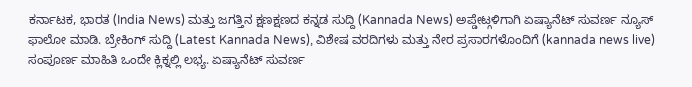ಕರ್ನಾಟಕ, ಭಾರತ (India News) ಮತ್ತು ಜಗತ್ತಿನ ಕ್ಷಣಕ್ಷಣದ ಕನ್ನಡ ಸುದ್ದಿ (Kannada News) ಅಪ್ಡೇಟ್ಗಳಿಗಾಗಿ ಏಷ್ಯಾನೆಟ್ ಸುವರ್ಣ ನ್ಯೂಸ್ ಫಾಲೋ ಮಾಡಿ. ಬ್ರೇಕಿಂಗ್ ಸುದ್ದಿ (Latest Kannada News), ವಿಶೇಷ ವರದಿಗಳು ಮತ್ತು ನೇರ ಪ್ರಸಾರಗಳೊಂದಿಗೆ (kannada news live) ಸಂಪೂರ್ಣ ಮಾಹಿತಿ ಒಂದೇ ಕ್ಲಿಕ್ನಲ್ಲಿ ಲಭ್ಯ. ಏಷ್ಯಾನೆಟ್ ಸುವರ್ಣ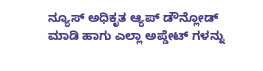ನ್ಯೂಸ್ ಅಧಿಕೃತ ಆ್ಯಪ್ ಡೌನ್ಲೋಡ್ ಮಾಡಿ ಹಾಗು ಎಲ್ಲಾ ಅಪ್ಡೇಟ್ ಗಳನ್ನು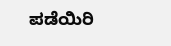ಪಡೆಯಿರಿ